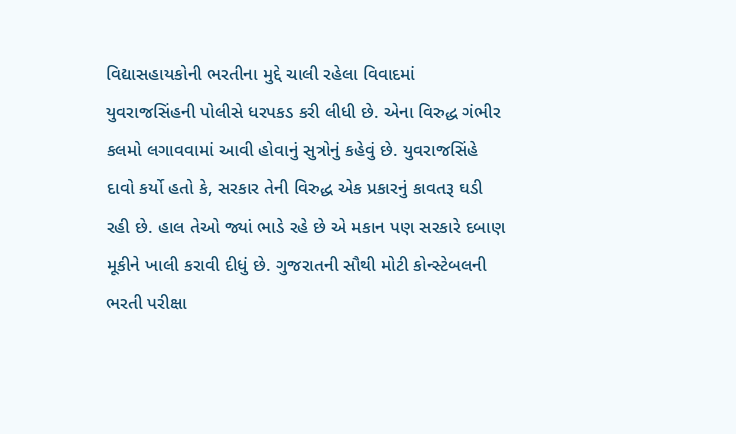વિદ્યાસહાયકોની ભરતીના મુદ્દે ચાલી રહેલા વિવાદમાં યુવરાજસિંહની પોલીસે ધરપકડ કરી લીધી છે. એના વિરુદ્ધ ગંભીર કલમો લગાવવામાં આવી હોવાનું સુત્રોનું કહેવું છે. યુવરાજસિંહે દાવો કર્યો હતો કે, સરકાર તેની વિરુદ્ધ એક પ્રકારનું કાવતરૂ ઘડી રહી છે. હાલ તેઓ જ્યાં ભાડે રહે છે એ મકાન પણ સરકારે દબાણ મૂકીને ખાલી કરાવી દીધું છે. ગુજરાતની સૌથી મોટી કોન્સ્ટેબલની ભરતી પરીક્ષા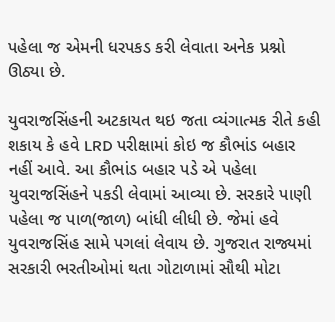પહેલા જ એમની ધરપકડ કરી લેવાતા અનેક પ્રશ્નો ઊઠ્યા છે.

યુવરાજસિંહની અટકાયત થઇ જતા વ્યંગાત્મક રીતે કહી શકાય કે હવે LRD પરીક્ષામાં કોઇ જ કૌભાંડ બહાર નહીં આવે. આ કૌભાંડ બહાર પડે એ પહેલા યુવરાજસિંહને પકડી લેવામાં આવ્યા છે. સરકારે પાણી પહેલા જ પાળ(જાળ) બાંધી લીધી છે. જેમાં હવે યુવરાજસિંહ સામે પગલાં લેવાય છે. ગુજરાત રાજ્યમાં સરકારી ભરતીઓમાં થતા ગોટાળામાં સૌથી મોટા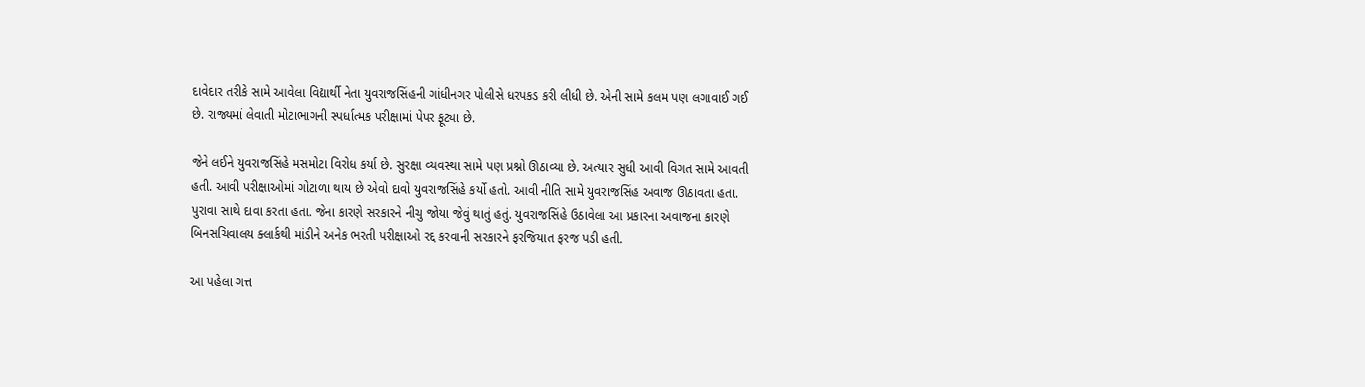દાવેદાર તરીકે સામે આવેલા વિદ્યાર્થી નેતા યુવરાજસિંહની ગાંધીનગર પોલીસે ધરપકડ કરી લીધી છે. એની સામે કલમ પણ લગાવાઈ ગઈ છે. રાજ્યમાં લેવાતી મોટાભાગની સ્પર્ધાત્મક પરીક્ષામાં પેપર ફૂટ્યા છે.

જેને લઈને યુવરાજસિંહે મસમોટા વિરોધ કર્યા છે. સુરક્ષા વ્યવસ્થા સામે પણ પ્રશ્નો ઊઠાવ્યા છે. અત્યાર સુધી આવી વિગત સામે આવતી હતી. આવી પરીક્ષાઓમાં ગોટાળા થાય છે એવો દાવો યુવરાજસિંહે કર્યો હતો. આવી નીતિ સામે યુવરાજસિંહ અવાજ ઊઠાવતા હતા. પુરાવા સાથે દાવા કરતા હતા. જેના કારણે સરકારને નીચુ જોયા જેવું થાતું હતું. યુવરાજસિંહે ઉઠાવેલા આ પ્રકારના અવાજના કારણે બિનસચિવાલય ક્લાર્કથી માંડીને અનેક ભરતી પરીક્ષાઓ રદ્દ કરવાની સરકારને ફરજિયાત ફરજ પડી હતી.

આ પહેલા ગત્ત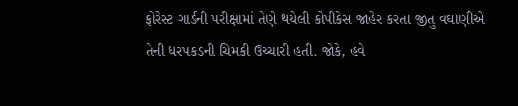ફોરેસ્ટ ગાર્ડની પરીક્ષામાં તેણે થયેલી કોપીકેસ જાહેર કરતા જીતુ વઘાણીએ તેની ધરપકડની ચિમકી ઉચ્ચારી હતી. જોકે, હવે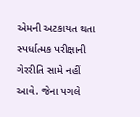એમની અટકાયત થતા સ્પર્ધાત્મક પરીક્ષાની ગેરરીતિ સામે નહીં આવે. જેના પગલે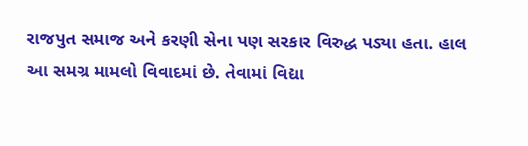રાજપુત સમાજ અને કરણી સેના પણ સરકાર વિરુદ્ધ પડ્યા હતા. હાલ આ સમગ્ર મામલો વિવાદમાં છે. તેવામાં વિદ્યા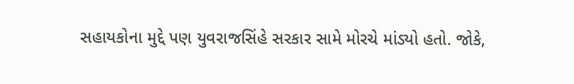સહાયકોના મુદ્દે પણ યુવરાજસિંહે સરકાર સામે મોરચે માંડ્યો હતો. જોકે,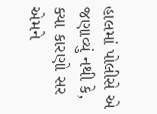હાલમાં પોલીસે એ જણાવ્યું નથી કે, ક્યા કારણો સર એમને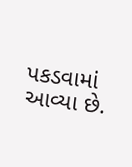પકડવામાં આવ્યા છે.